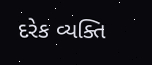દરેક વ્યક્તિ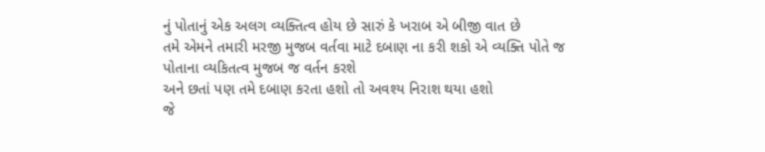નું પોતાનું એક અલગ વ્યક્તિત્વ હોય છે સારું કે ખરાબ એ બીજી વાત છે
તમે એમને તમારી મરજી મુજબ વર્તવા માટે દબાણ ના કરી શકો એ વ્યક્તિ પોતે જ પોતાના વ્યકિતત્વ મુજબ જ વર્તન કરશે
અને છતાં પણ તમે દબાણ કરતા હશો તો અવશ્ય નિરાશ થયા હશો
જે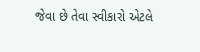જેવા છે તેવા સ્વીકારો એટલે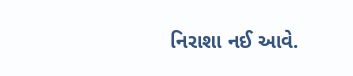નિરાશા નઈ આવે.